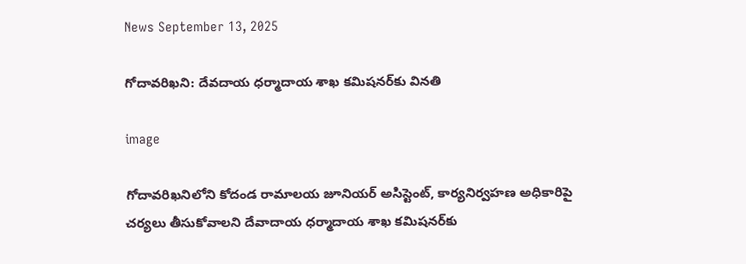News September 13, 2025

గోదావరిఖని: దేవదాయ ధర్మాదాయ శాఖ కమిషనర్‌కు వినతి

image

గోదావరిఖనిలోని కోదండ రామాలయ జూనియర్‌ అసిస్టెంట్‌, కార్యనిర్వహణ అధికారిపై చర్యలు తీసుకోవాలని దేవాదాయ ధర్మాదాయ శాఖ కమిషనర్‌కు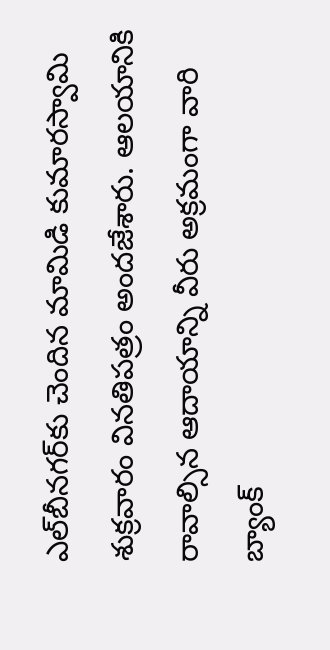ఎల్‌బీనగర్‌కు చెందిన మామిడి కుమారస్వామి శుక్రవారం వినతిపత్రం అందజేశారు. ఆలయానికి రావాల్సిన ఆదాయాన్ని వీరు అక్రమంగా వారి బ్యాంక్‌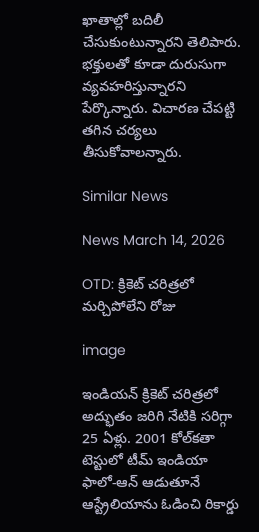ఖాతాల్లో బదిలీ చేసుకుంటున్నారని తెలిపారు. భక్తులతో కూడా దురుసుగా వ్యవహరిస్తున్నారని పేర్కొన్నారు. విచారణ చేపట్టి తగిన చర్యలు తీసుకోవాలన్నారు.

Similar News

News March 14, 2026

OTD: క్రికెట్ చరిత్రలో మర్చిపోలేని రోజు

image

ఇండియన్ క్రికెట్ చరిత్రలో అద్భుతం జరిగి నేటికి సరిగ్గా 25 ఏళ్లు. 2001 కోల్‌కతా టెస్టులో టీమ్ ఇండియా ఫాలో-ఆన్ ఆడుతూనే ఆస్ట్రేలియాను ఓడించి రికార్డు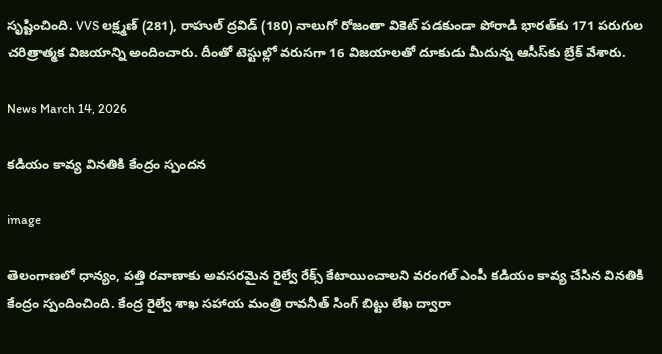సృష్టించింది. VVS లక్ష్మణ్ (281), రాహుల్ ద్రవిడ్ (180) నాలుగో రోజంతా వికెట్ పడకుండా పోరాడి భారత్‌కు 171 పరుగుల చరిత్రాత్మక విజయాన్ని అందించారు. దీంతో టెస్టుల్లో వరుసగా 16 విజయాలతో దూకుడు మీదున్న ఆసీస్‌కు బ్రేక్ వేశారు.

News March 14, 2026

కడియం కావ్య వినతికి కేంద్రం స్పందన

image

తెలంగాణలో ధాన్యం, పత్తి రవాణాకు అవసరమైన రైల్వే రేక్స్ కేటాయించాలని వరంగల్ ఎంపీ కడియం కావ్య చేసిన వినతికి కేంద్రం స్పందించింది. కేంద్ర రైల్వే శాఖ సహాయ మంత్రి రావనీత్ సింగ్ బిట్టు లేఖ ద్వారా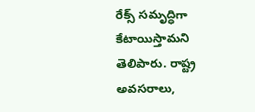రేక్స్ సమృద్ధిగా కేటాయిస్తామని తెలిపారు. రాష్ట్ర అవసరాలు,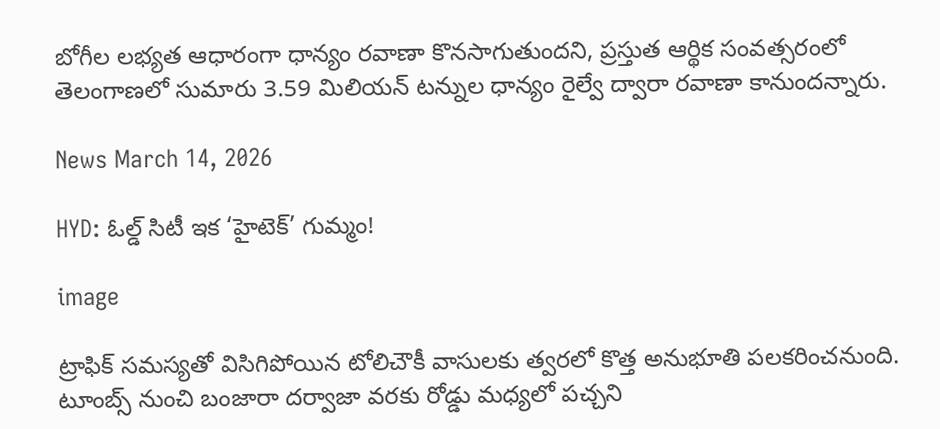బోగీల లభ్యత ఆధారంగా ధాన్యం రవాణా కొనసాగుతుందని, ప్రస్తుత ఆర్థిక సంవత్సరంలో తెలంగాణలో సుమారు 3.59 మిలియన్ టన్నుల ధాన్యం రైల్వే ద్వారా రవాణా కానుందన్నారు.

News March 14, 2026

HYD: ఓల్డ్ సిటీ ఇక ‘హైటెక్’ గుమ్మం!

image

ట్రాఫిక్ సమస్యతో విసిగిపోయిన టోలిచౌకీ వాసులకు త్వరలో కొత్త అనుభూతి పలకరించనుంది. టూంబ్స్ నుంచి బంజారా దర్వాజా వరకు రోడ్డు మధ్యలో పచ్చని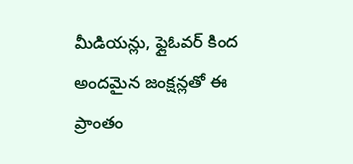మీడియన్లు, ఫ్లైఓవర్ కింద అందమైన జంక్షన్లతో ఈ ప్రాంతం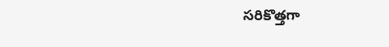సరికొత్తగా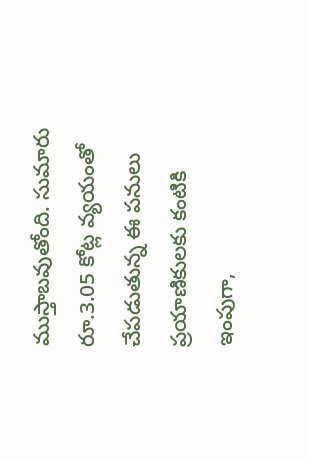ముస్తాబవుతోంది. సుమారు రూ.3.05 కోట్ల వ్యయంతో చేపడుతున్న ఈ పనులు ప్రయాణికులకు కంటికి ఇంపుగా,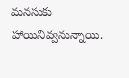మనసుకు హాయినివ్వనున్నాయి.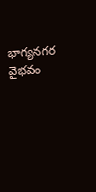భాగ్యనగర వైభవం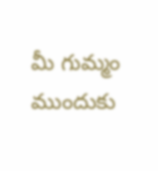మీ గుమ్మం ముందుకు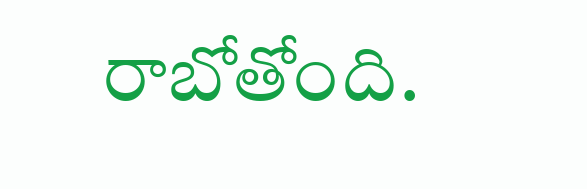రాబోతోంది.